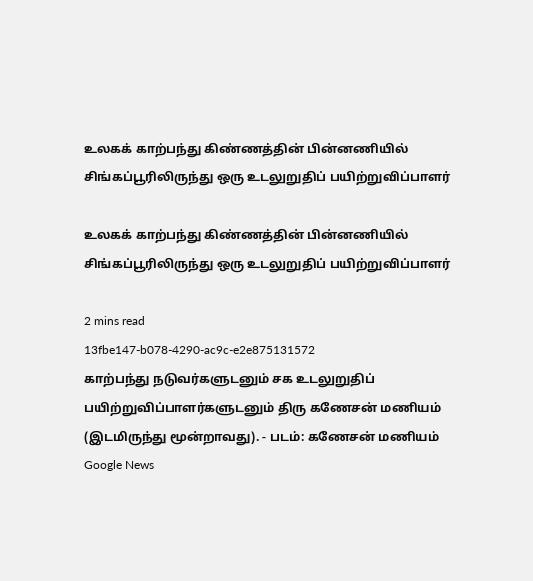உலகக் காற்பந்து கிண்ணத்தின் பின்னணியில் சிங்கப்பூரிலிருந்து ஒரு உடலுறுதிப் பயிற்றுவிப்பாளர்

உலகக் காற்பந்து கிண்ணத்தின் பின்னணியில் சிங்கப்பூரிலிருந்து ஒரு உடலுறுதிப் பயிற்றுவிப்பாளர்

2 mins read
13fbe147-b078-4290-ac9c-e2e875131572
காற்பந்து நடுவர்களுடனும் சக உடலுறுதிப் பயிற்றுவிப்பாளர்களுடனும் திரு கணேசன் மணியம் (இடமிருந்து மூன்றாவது). - படம்: கணேசன் மணியம்
Google News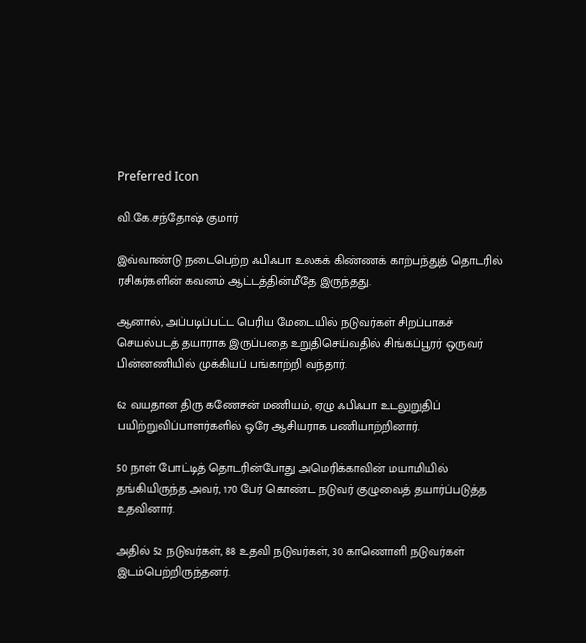Preferred Icon

வி.கே.சந்தோஷ் குமார்

இவ்வாண்டு நடைபெற்ற ஃபிஃபா உலகக் கிண்ணக் காற்பந்துத் தொடரில் ரசிகர்களின் கவனம் ஆட்டத்தின்மீதே இருந்தது.

ஆனால், அப்படிப்பட்ட பெரிய மேடையில் நடுவர்கள் சிறப்பாகச் செயல்படத் தயாராக இருப்பதை உறுதிசெய்வதில் சிங்கப்பூரர் ஒருவர் பின்னணியில் முக்கியப் பங்காற்றி வந்தார்.

62 வயதான திரு கணேசன் மணியம், ஏழு ஃபிஃபா உடலுறுதிப் பயிற்றுவிப்பாளர்களில் ஒரே ஆசியராக பணியாற்றினார்.

50 நாள் போட்டித் தொடரின்போது அமெரிக்காவின் மயாமியில் தங்கியிருந்த அவர், 170 பேர் கொண்ட நடுவர் குழுவைத் தயார்ப்படுத்த உதவினார்.

அதில் 52 நடுவர்கள், 88 உதவி நடுவர்கள், 30 காணொளி நடுவர்கள் இடம்பெற்றிருந்தனர்.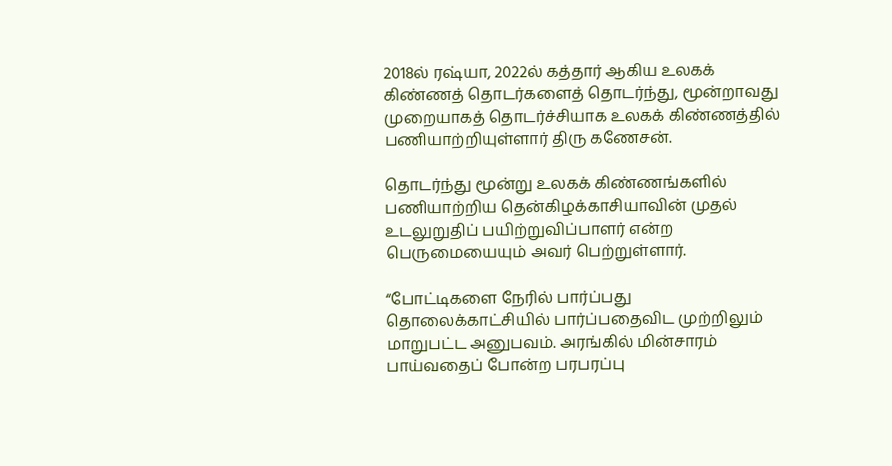2018ல் ரஷ்யா, 2022ல் கத்தார் ஆகிய உலகக் கிண்ணத் தொடர்களைத் தொடர்ந்து, மூன்றாவது முறையாகத் தொடர்ச்சியாக உலகக் கிண்ணத்தில் பணியாற்றியுள்ளார் திரு கணேசன்.

தொடர்ந்து மூன்று உலகக் கிண்ணங்களில் பணியாற்றிய தென்கிழக்காசியாவின் முதல் உடலுறுதிப் பயிற்றுவிப்பாளர் என்ற பெருமையையும் அவர் பெற்றுள்ளார்.

“போட்டிகளை நேரில் பார்ப்பது தொலைக்காட்சியில் பார்ப்பதைவிட முற்றிலும் மாறுபட்ட அனுபவம். அரங்கில் மின்சாரம் பாய்வதைப் போன்ற பரபரப்பு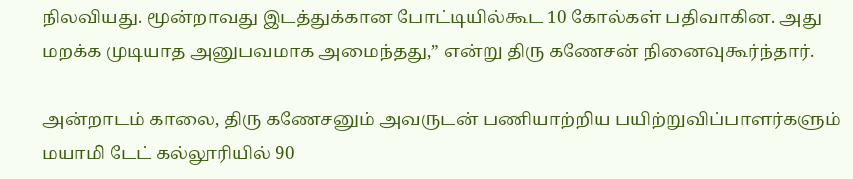நிலவியது. மூன்றாவது இடத்துக்கான போட்டியில்கூட 10 கோல்கள் பதிவாகின. அது மறக்க முடியாத அனுபவமாக அமைந்தது,” என்று திரு கணேசன் நினைவுகூர்ந்தார்.

அன்றாடம் காலை, திரு கணேசனும் அவருடன் பணியாற்றிய பயிற்றுவிப்பாளர்களும் மயாமி டேட் கல்லூரியில் 90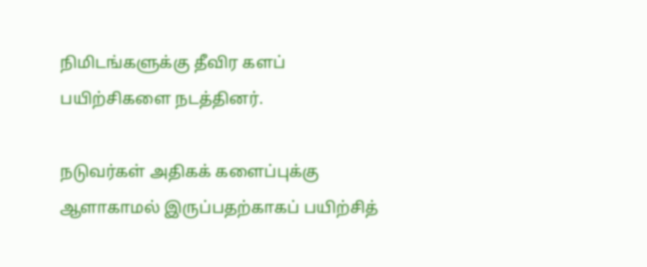நிமிடங்களுக்கு தீவிர களப் பயிற்சிகளை நடத்தினர்.

நடுவர்கள் அதிகக் களைப்புக்கு ஆளாகாமல் இருப்பதற்காகப் பயிற்சித்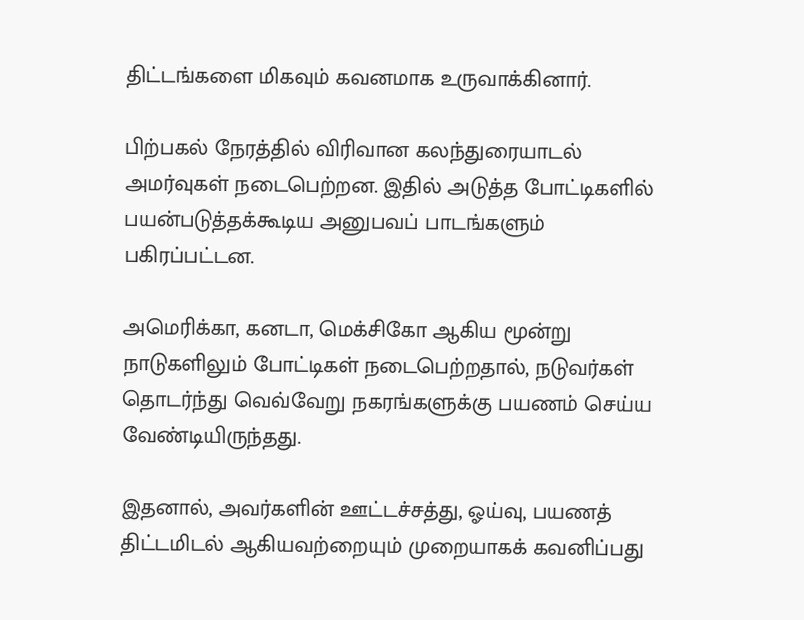திட்டங்களை மிகவும் கவனமாக உருவாக்கினார்.

பிற்பகல் நேரத்தில் விரிவான கலந்துரையாடல் அமர்வுகள் நடைபெற்றன. இதில் அடுத்த போட்டிகளில் பயன்படுத்தக்கூடிய அனுபவப் பாடங்களும் பகிரப்பட்டன.

அமெரிக்கா, கனடா, மெக்சிகோ ஆகிய மூன்று நாடுகளிலும் போட்டிகள் நடைபெற்றதால், நடுவர்கள் தொடர்ந்து வெவ்வேறு நகரங்களுக்கு பயணம் செய்ய வேண்டியிருந்தது.

இதனால், அவர்களின் ஊட்டச்சத்து, ஓய்வு, பயணத் திட்டமிடல் ஆகியவற்றையும் முறையாகக் கவனிப்பது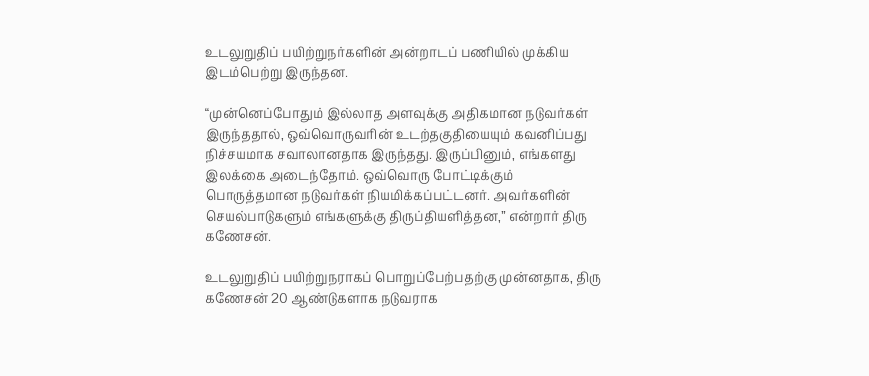உடலுறுதிப் பயிற்றுநர்களின் அன்றாடப் பணியில் முக்கிய இடம்பெற்று இருந்தன.

“முன்னெப்போதும் இல்லாத அளவுக்கு அதிகமான நடுவர்கள் இருந்ததால், ஒவ்வொருவரின் உடற்தகுதியையும் கவனிப்பது நிச்சயமாக சவாலானதாக இருந்தது. இருப்பினும், எங்களது இலக்கை அடைந்தோம். ஒவ்வொரு போட்டிக்கும் பொருத்தமான நடுவர்கள் நியமிக்கப்பட்டனர். அவர்களின் செயல்பாடுகளும் எங்களுக்கு திருப்தியளித்தன,” என்றார் திரு கணேசன்.

உடலுறுதிப் பயிற்றுநராகப் பொறுப்பேற்பதற்கு முன்னதாக, திரு கணேசன் 20 ஆண்டுகளாக நடுவராக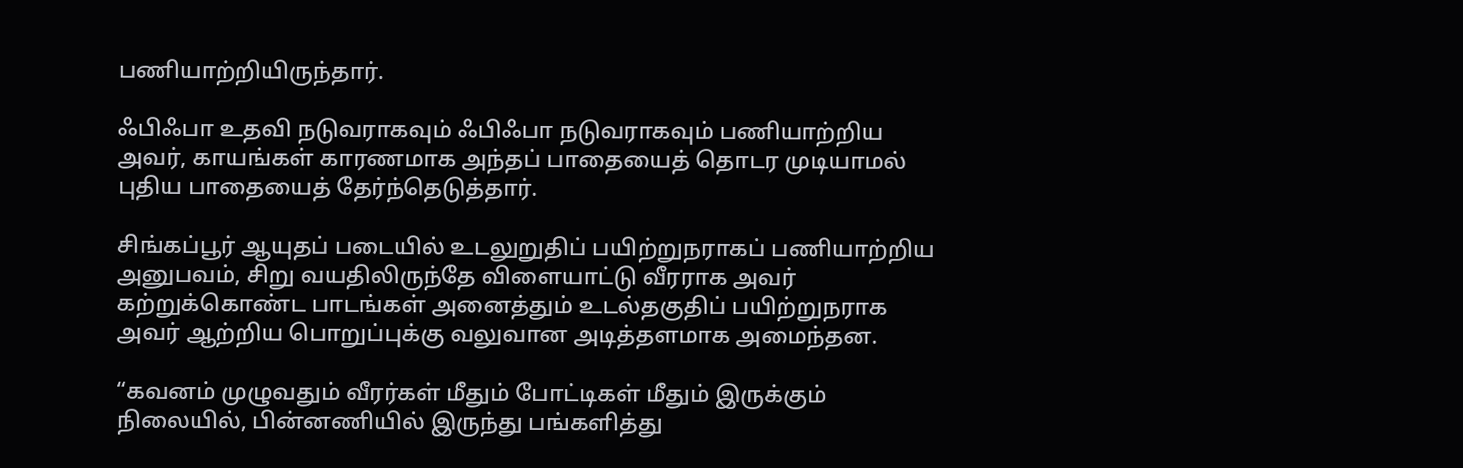பணியாற்றியிருந்தார்.

ஃபிஃபா உதவி நடுவராகவும் ஃபிஃபா நடுவராகவும் பணியாற்றிய அவர், காயங்கள் காரணமாக அந்தப் பாதையைத் தொடர முடியாமல் புதிய பாதையைத் தேர்ந்தெடுத்தார்.

சிங்கப்பூர் ஆயுதப் படையில் உடலுறுதிப் பயிற்றுநராகப் பணியாற்றிய அனுபவம், சிறு வயதிலிருந்தே விளையாட்டு வீரராக அவர் கற்றுக்கொண்ட பாடங்கள் அனைத்தும் உடல்தகுதிப் பயிற்றுநராக அவர் ஆற்றிய பொறுப்புக்கு வலுவான அடித்தளமாக அமைந்தன.

“கவனம் முழுவதும் வீரர்கள் மீதும் போட்டிகள் மீதும் இருக்கும் நிலையில், பின்னணியில் இருந்து பங்களித்து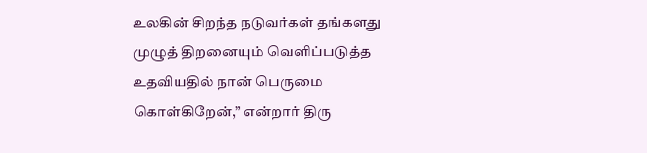உலகின் சிறந்த நடுவர்கள் தங்களது முழுத் திறனையும் வெளிப்படுத்த உதவியதில் நான் பெருமை கொள்கிறேன்,” என்றார் திரு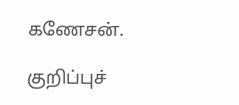கணேசன்.

குறிப்புச்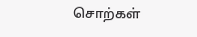சொற்கள்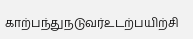காற்பந்துநடுவர்உடற்பயிற்சி